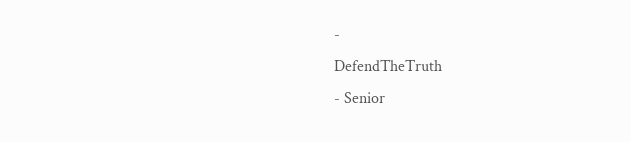-
DefendTheTruth
- Senior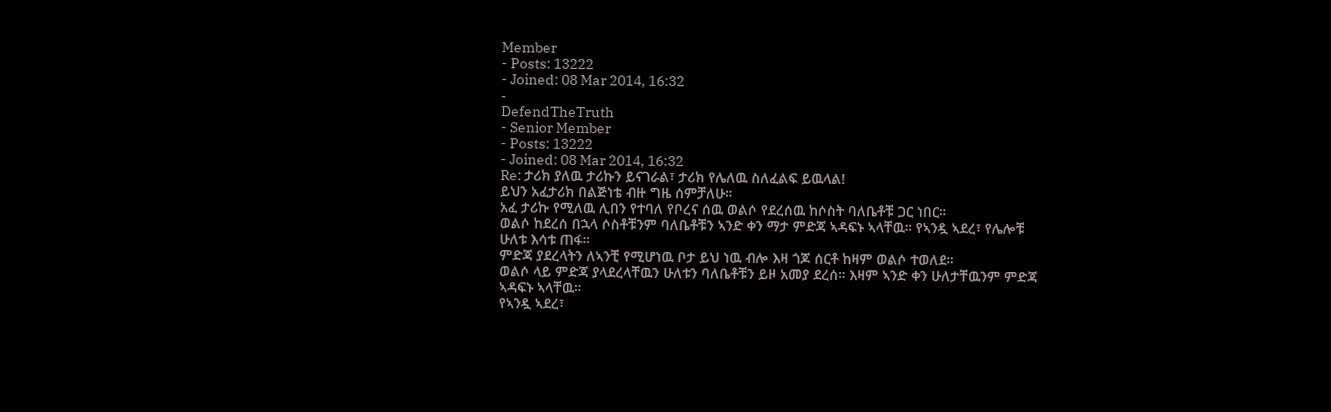Member
- Posts: 13222
- Joined: 08 Mar 2014, 16:32
-
DefendTheTruth
- Senior Member
- Posts: 13222
- Joined: 08 Mar 2014, 16:32
Re: ታሪክ ያለዉ ታሪኩን ይናገራል፣ ታሪክ የሌለዉ ስለፈልፍ ይዉላል!
ይህን አፈታሪክ በልጅነቴ ብዙ ግዜ ሰምቻለሁ።
አፈ ታሪኩ የሚለዉ ሊበን የተባለ የቦረና ሰዉ ወልሶ የደረሰዉ ከሶስት ባለቤቶቹ ጋር ነበር።
ወልሶ ከደረሰ በኋላ ሶስቶቹንም ባለቤቶቹን ኣንድ ቀን ማታ ምድጃ ኣዳፍኑ ኣላቸዉ። የኣንዷ ኣደረ፣ የሌሎቹ ሁለቱ እሳቱ ጠፋ።
ምድጃ ያደረላትን ለኣንቺ የሚሆነዉ ቦታ ይህ ነዉ ብሎ እዛ ጎጆ ሰርቶ ከዛም ወልሶ ተወለደ።
ወልሶ ላይ ምድጃ ያላደረላቸዉን ሁለቱን ባለቤቶቹን ይዞ አመያ ደረሰ። እዛም ኣንድ ቀን ሁለታቸዉንም ምድጃ ኣዳፍኑ ኣላቸዉ።
የኣንዷ ኣደረ፣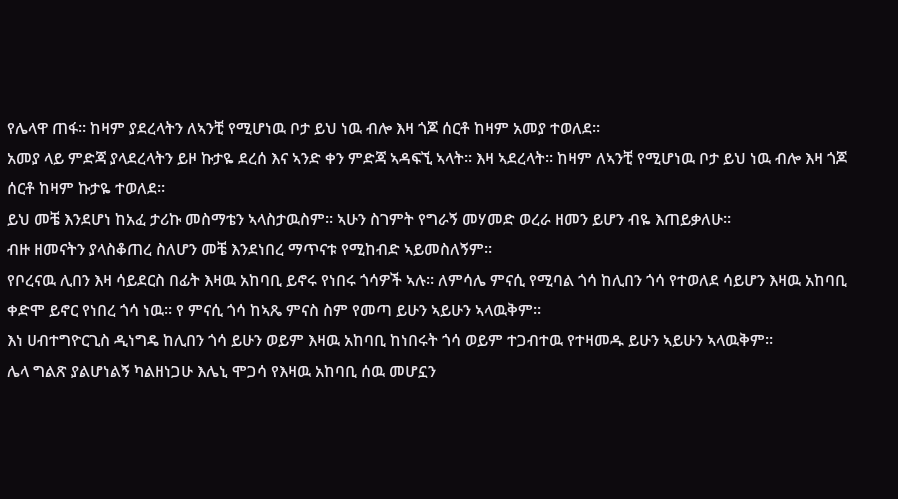የሌላዋ ጠፋ። ከዛም ያደረላትን ለኣንቺ የሚሆነዉ ቦታ ይህ ነዉ ብሎ እዛ ጎጆ ሰርቶ ከዛም አመያ ተወለደ።
አመያ ላይ ምድጃ ያላደረላትን ይዞ ኩታዬ ደረሰ እና ኣንድ ቀን ምድጃ ኣዳፍኚ ኣላት። እዛ ኣደረላት። ከዛም ለኣንቺ የሚሆነዉ ቦታ ይህ ነዉ ብሎ እዛ ጎጆ ሰርቶ ከዛም ኩታዬ ተወለደ።
ይህ መቼ እንደሆነ ከአፈ ታሪኩ መስማቴን ኣላስታዉስም። ኣሁን ስገምት የግራኝ መሃመድ ወረራ ዘመን ይሆን ብዬ እጠይቃለሁ።
ብዙ ዘመናትን ያላስቆጠረ ስለሆን መቼ እንደነበረ ማጥናቱ የሚከብድ ኣይመስለኝም።
የቦረናዉ ሊበን እዛ ሳይደርስ በፊት እዛዉ አከባቢ ይኖሩ የነበሩ ጎሳዎች ኣሉ። ለምሳሌ ምናሲ የሚባል ጎሳ ከሊበን ጎሳ የተወለደ ሳይሆን እዛዉ አከባቢ ቀድሞ ይኖር የነበረ ጎሳ ነዉ። የ ምናሲ ጎሳ ከኣጼ ምናስ ስም የመጣ ይሁን ኣይሁን ኣላዉቅም።
እነ ሀብተግዮርጊስ ዲነግዴ ከሊበን ጎሳ ይሁን ወይም እዛዉ አከባቢ ከነበሩት ጎሳ ወይም ተጋብተዉ የተዛመዱ ይሁን ኣይሁን ኣላዉቅም።
ሌላ ግልጽ ያልሆነልኝ ካልዘነጋሁ እሌኒ ሞጋሳ የእዛዉ አከባቢ ሰዉ መሆኗን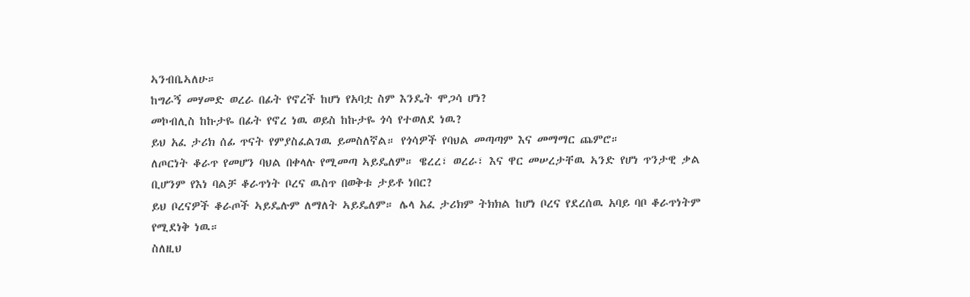ኣንብቤኣለሁ።
ከግራኝ መሃመድ ወረራ በፊት የኖረች ከሆነ የአባቷ ስም እንዴት ሞጋሳ ሆነ?
መኮብሊስ ከኩታዬ በፊት የኖረ ነዉ ወይስ ከኩታዬ ጎሳ የተወለደ ነዉ?
ይህ አፈ ታሪክ ሰፊ ጥናት የምያስፈልገዉ ይመስለኛል። የጎሳዎች የባህል መጣጣም እና መማማር ጨምሮ።
ለጦርነት ቆራጥ የመሆን ባህል በቀላሉ የሚመጣ ኣይዴለም። ዌረረ፣ ወረራ፣ እና ዋር መሠረታቸዉ ኣንድ የሆነ ጥንታዊ ቃል ቢሆንም የእነ ባልቻ ቆራጥነት ቦረና ዉስጥ በወቅቱ ታይቶ ነበር?
ይህ ቦረናዎች ቆራጦች ኣይዴሉም ለማለት ኣይዴለም። ሌላ አፈ ታሪክም ትክክል ከሆነ ቦረና የደረሰዉ አባይ ባቦ ቆራጥነትም የሚደነቅ ነዉ።
ስለዚህ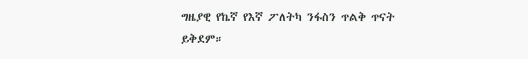ግዜያዊ የኬኛ የእኛ ፖለትካ ንፋስን ጥልቅ ጥናት ይቅደም።